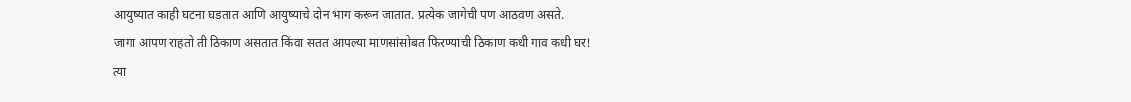आयुष्यात काही घटना घडतात आणि आयुष्याचे दोन भाग करून जातात. प्रत्येक जागेची पण आठवण असते.
जागा आपण राहतो ती ठिकाण असतात किंवा सतत आपल्या माणसांसोबत फिरण्याची ठिकाण कधी गाव कधी घर!
त्या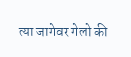त्या जागेवर गेलो की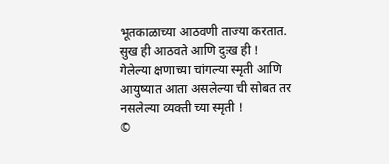भूतकाळाच्या आठवणी ताज्या करतात. सुख ही आठवते आणि दुःख ही !
गेलेल्या क्षणाच्या चांगल्या स्मृती आणि आयुष्यात आता असलेल्या ची सोबत तर नसलेल्या व्यक्ती च्या स्मृती !
©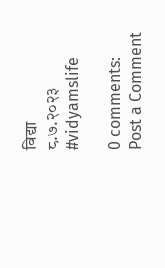विद्या
८.७.२०२३
#vidyamslife

0 comments:
Post a Comment